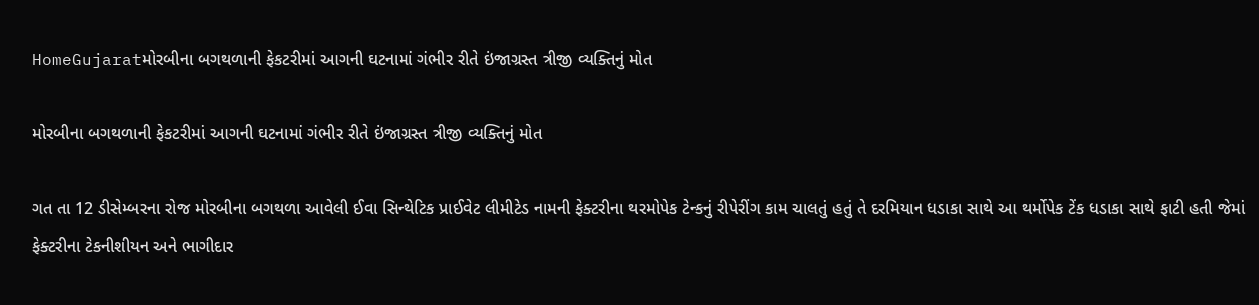HomeGujaratમોરબીના બગથળાની ફેકટરીમાં આગની ઘટનામાં ગંભીર રીતે ઇંજાગ્રસ્ત ત્રીજી વ્યક્તિનું મોત

મોરબીના બગથળાની ફેકટરીમાં આગની ઘટનામાં ગંભીર રીતે ઇંજાગ્રસ્ત ત્રીજી વ્યક્તિનું મોત

ગત તા 12 ડીસેમ્બરના રોજ મોરબીના બગથળા આવેલી ઈવા સિન્થેટિક પ્રાઈવેટ લીમીટેડ નામની ફેક્ટરીના થરમોપેક ટેન્કનું રીપેરીંગ કામ ચાલતું હતું તે દરમિયાન ધડાકા સાથે આ થર્મોપેક ટેંક ધડાકા સાથે ફાટી હતી જેમાં ફેક્ટરીના ટેકનીશીયન અને ભાગીદાર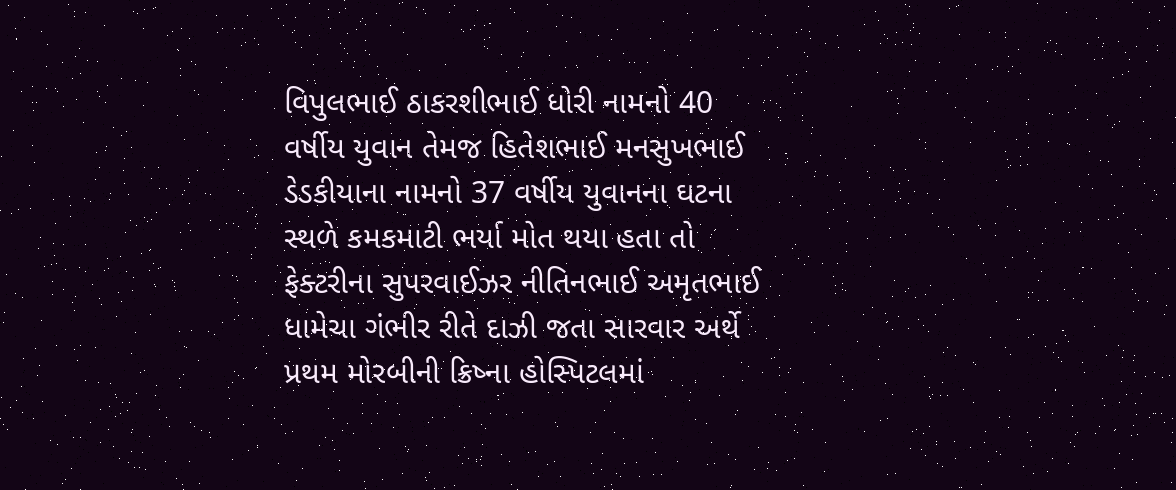વિપુલભાઈ ઠાકરશીભાઈ ધોરી નામનો 40 વર્ષીય યુવાન તેમજ હિતેશભાઈ મનસુખભાઈ ડેડકીયાના નામનો 37 વર્ષીય યુવાનના ઘટના સ્થળે કમકમાટી ભર્યા મોત થયા હતા તો ફેક્ટરીના સુપરવાઈઝર નીતિનભાઈ અમૃતભાઈ ધામેચા ગંભીર રીતે દાઝી જતા સારવાર અર્થે પ્રથમ મોરબીની ક્રિષ્ના હોસ્પિટલમાં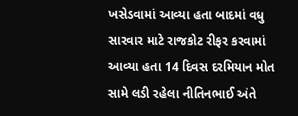ખસેડવામાં આવ્યા હતા બાદમાં વધુ સારવાર માટે રાજકોટ રીફર કરવામાં આવ્યા હતા 14 દિવસ દરમિયાન મોત સામે લડી રહેલા નીતિનભાઈ અંતે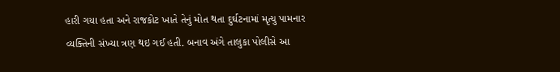હારી ગયા હતા અને રાજકોટ ખાતે તેનું મોત થતા દુર્ઘટનામાં મૃત્યુ પામનાર વ્યક્તિની સંખ્યા ત્રણ થઇ ગઈ હતી. બનાવ અંગે તાલુકા પોલીસે આ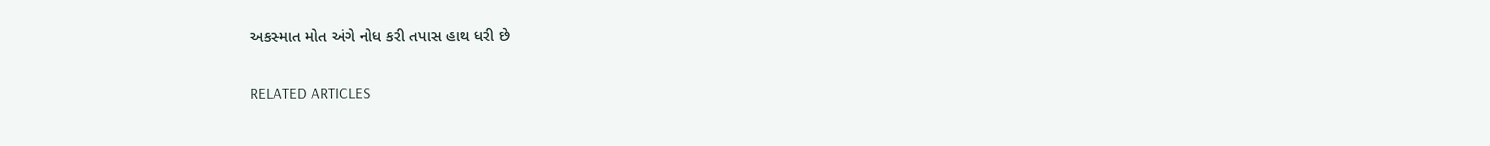અકસ્માત મોત અંગે નોધ કરી તપાસ હાથ ધરી છે

RELATED ARTICLES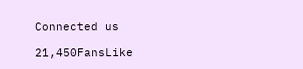Connected us

21,450FansLike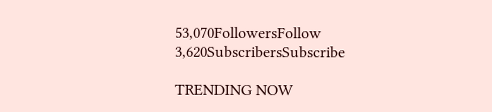53,070FollowersFollow
3,620SubscribersSubscribe

TRENDING NOW